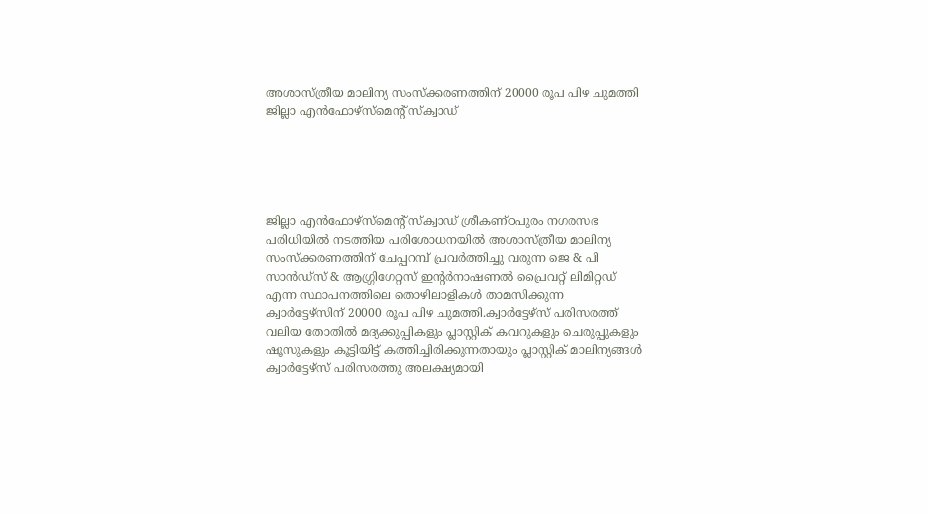അശാസ്ത്രീയ മാലിന്യ സംസ്ക്കരണത്തിന് 20000 രൂപ പിഴ ചുമത്തി ജില്ലാ എൻഫോഴ്‌സ്‌മെന്റ് സ്‌ക്വാഡ്





ജില്ലാ എൻഫോഴ്‌സ്‌മെന്റ് സ്‌ക്വാഡ് ശ്രീകണ്ഠപുരം നഗരസഭ പരിധിയിൽ നടത്തിയ പരിശോധനയിൽ അശാസ്ത്രീയ മാലിന്യ സംസ്ക്കരണത്തിന് ചേപ്പറമ്പ് പ്രവർത്തിച്ചു വരുന്ന ജെ & പി സാൻഡ്‌സ് & ആഗ്ഗ്രിഗേറ്റസ്‌ ഇന്റർനാഷണൽ പ്രൈവറ്റ് ലിമിറ്റഡ് എന്ന സ്ഥാപനത്തിലെ തൊഴിലാളികൾ താമസിക്കുന്ന ക്വാർട്ടേഴ്സിന് 20000 രൂപ പിഴ ചുമത്തി.ക്വാർട്ടേഴ്‌സ് പരിസരത്ത് വലിയ തോതിൽ മദ്യക്കുപ്പികളും പ്ലാസ്റ്റിക് കവറുകളും ചെരുപ്പുകളും ഷൂസുകളും കൂട്ടിയിട്ട് കത്തിച്ചിരിക്കുന്നതായും പ്ലാസ്റ്റിക് മാലിന്യങ്ങൾ ക്വാർട്ടേഴ്‌സ് പരിസരത്തു അലക്ഷ്യമായി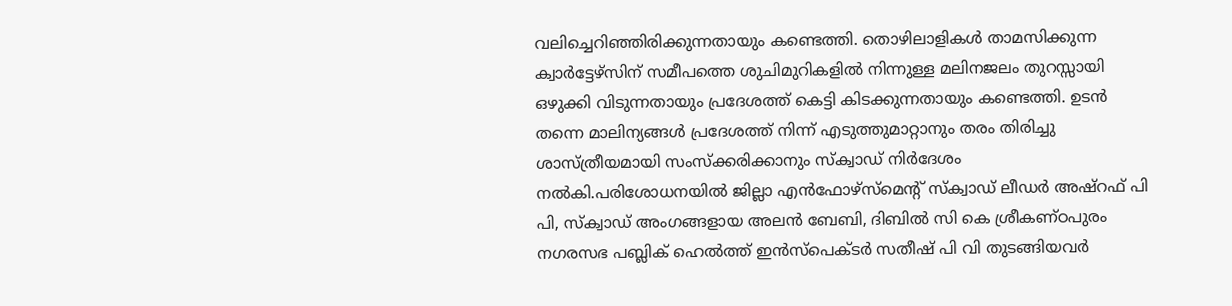വലിച്ചെറിഞ്ഞിരിക്കുന്നതായും കണ്ടെത്തി. തൊഴിലാളികൾ താമസിക്കുന്ന ക്വാർട്ടേഴ്സിന് സമീപത്തെ ശുചിമുറികളിൽ നിന്നുള്ള മലിനജലം തുറസ്സായി ഒഴുക്കി വിടുന്നതായും പ്രദേശത്ത് കെട്ടി കിടക്കുന്നതായും കണ്ടെത്തി. ഉടൻ തന്നെ മാലിന്യങ്ങൾ പ്രദേശത്ത് നിന്ന് എടുത്തുമാറ്റാനും തരം തിരിച്ചു ശാസ്ത്രീയമായി സംസ്‌ക്കരിക്കാനും സ്‌ക്വാഡ് നിർദേശം നൽകി.പരിശോധനയിൽ ജില്ലാ എൻഫോഴ്‌സ്‌മെന്റ് സ്‌ക്വാഡ് ലീഡർ അഷ്‌റഫ്‌ പി പി, സ്‌ക്വാഡ് അംഗങ്ങളായ അലൻ ബേബി, ദിബിൽ സി കെ ശ്രീകണ്ഠപുരം നഗരസഭ പബ്ലിക് ഹെൽത്ത്‌ ഇൻസ്‌പെക്ടർ സതീഷ് പി വി തുടങ്ങിയവർ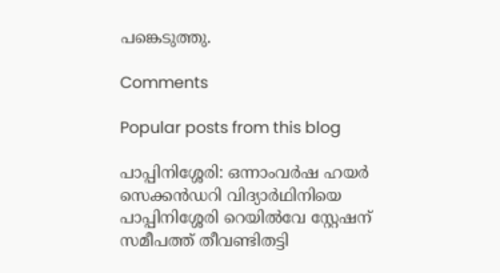പങ്കെടുത്തു.

Comments

Popular posts from this blog

പാപ്പിനിശ്ശേരി: ഒന്നാംവർഷ ഹയർ സെക്കൻഡറി വിദ്യാർഥിനിയെ പാപ്പിനിശ്ശേരി റെയിൽവേ സ്റ്റേഷന് സമീപത്ത് തീവണ്ടിതട്ടി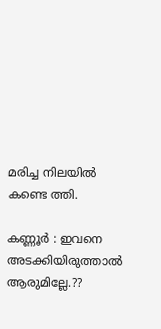മരിച്ച നിലയിൽ കണ്ടെ ത്തി.

കണ്ണൂർ : ഇവനെ അടക്കിയിരുത്താൽ ആരുമില്ലേ.??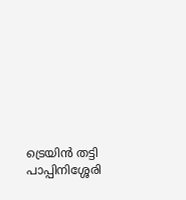ട്രെയിൻ തട്ടി പാപ്പിനിശ്ശേരി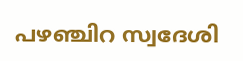പഴഞ്ചിറ സ്വദേശി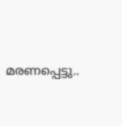മരണപ്പെട്ടു..